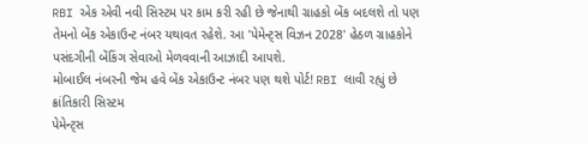RBI એક એવી નવી સિસ્ટમ પર કામ કરી રહી છે જેનાથી ગ્રાહકો બેંક બદલશે તો પણ તેમનો બેંક એકાઉન્ટ નંબર યથાવત રહેશે. આ 'પેમેન્ટ્સ વિઝન 2028' હેઠળ ગ્રાહકોને પસંદગીની બેંકિંગ સેવાઓ મેળવવાની આઝાદી આપશે.
મોબાઈલ નંબરની જેમ હવે બેંક એકાઉન્ટ નંબર પણ થશે પોર્ટ! RBI લાવી રહ્યું છે ક્રાંતિકારી સિસ્ટમ
પેમેન્ટ્સ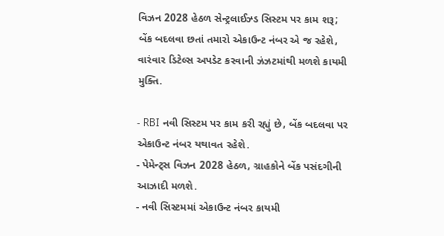વિઝન 2028 હેઠળ સેન્ટ્રલાઈઝ્ડ સિસ્ટમ પર કામ શરૂ; બેંક બદલવા છતાં તમારો એકાઉન્ટ નંબર એ જ રહેશે, વારંવાર ડિટેલ્સ અપડેટ કરવાની ઝંઝટમાંથી મળશે કાયમી મુક્તિ.

- RBI નવી સિસ્ટમ પર કામ કરી રહ્યું છે, બેંક બદલવા પર એકાઉન્ટ નંબર યથાવત રહેશે.
- પેમેન્ટ્સ વિઝન 2028 હેઠળ, ગ્રાહકોને બેંક પસંદગીની આઝાદી મળશે.
- નવી સિસ્ટમમાં એકાઉન્ટ નંબર કાયમી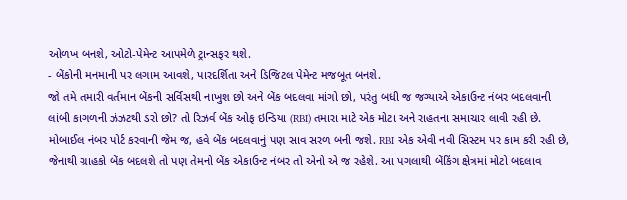ઓળખ બનશે, ઓટો-પેમેન્ટ આપમેળે ટ્રાન્સફર થશે.
- બેંકોની મનમાની પર લગામ આવશે, પારદર્શિતા અને ડિજિટલ પેમેન્ટ મજબૂત બનશે.
જો તમે તમારી વર્તમાન બેંકની સર્વિસથી નાખુશ છો અને બેંક બદલવા માંગો છો, પરંતુ બધી જ જગ્યાએ એકાઉન્ટ નંબર બદલવાની લાંબી કાગળની ઝંઝટથી ડરો છો? તો રિઝર્વ બેંક ઓફ ઇન્ડિયા (RBI) તમારા માટે એક મોટા અને રાહતના સમાચાર લાવી રહી છે. મોબાઈલ નંબર પોર્ટ કરવાની જેમ જ, હવે બેંક બદલવાનું પણ સાવ સરળ બની જશે. RBI એક એવી નવી સિસ્ટમ પર કામ કરી રહી છે, જેનાથી ગ્રાહકો બેંક બદલશે તો પણ તેમનો બેંક એકાઉન્ટ નંબર તો એનો એ જ રહેશે. આ પગલાથી બેંકિંગ ક્ષેત્રમાં મોટો બદલાવ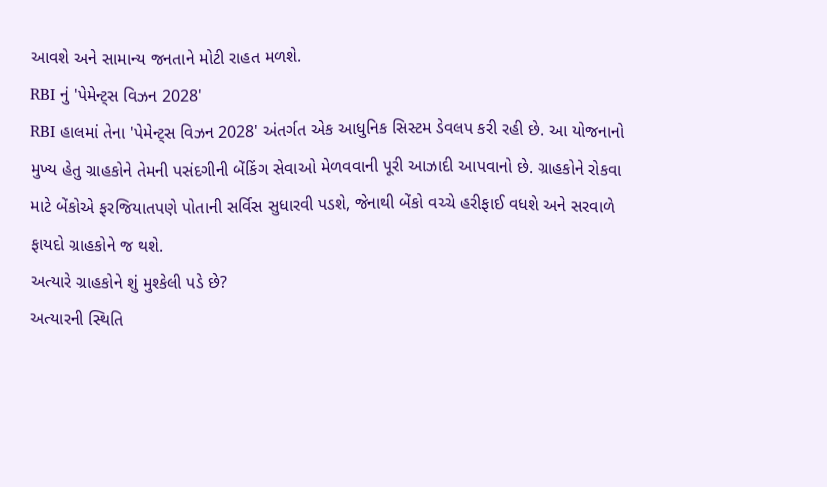આવશે અને સામાન્ય જનતાને મોટી રાહત મળશે.
RBI નું 'પેમેન્ટ્સ વિઝન 2028'
RBI હાલમાં તેના 'પેમેન્ટ્સ વિઝન 2028' અંતર્ગત એક આધુનિક સિસ્ટમ ડેવલપ કરી રહી છે. આ યોજનાનો મુખ્ય હેતુ ગ્રાહકોને તેમની પસંદગીની બેંકિંગ સેવાઓ મેળવવાની પૂરી આઝાદી આપવાનો છે. ગ્રાહકોને રોકવા માટે બેંકોએ ફરજિયાતપણે પોતાની સર્વિસ સુધારવી પડશે, જેનાથી બેંકો વચ્ચે હરીફાઈ વધશે અને સરવાળે ફાયદો ગ્રાહકોને જ થશે.
અત્યારે ગ્રાહકોને શું મુશ્કેલી પડે છે?
અત્યારની સ્થિતિ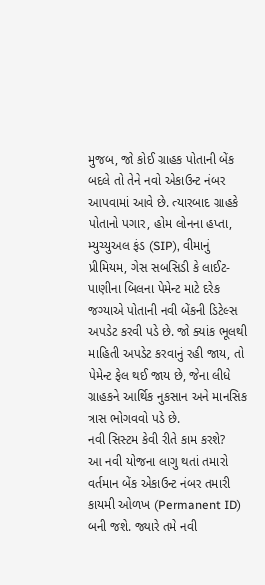મુજબ, જો કોઈ ગ્રાહક પોતાની બેંક બદલે તો તેને નવો એકાઉન્ટ નંબર આપવામાં આવે છે. ત્યારબાદ ગ્રાહકે પોતાનો પગાર, હોમ લોનના હપ્તા, મ્યુચ્યુઅલ ફંડ (SIP), વીમાનું પ્રીમિયમ, ગેસ સબસિડી કે લાઈટ-પાણીના બિલના પેમેન્ટ માટે દરેક જગ્યાએ પોતાની નવી બેંકની ડિટેલ્સ અપડેટ કરવી પડે છે. જો ક્યાંક ભૂલથી માહિતી અપડેટ કરવાનું રહી જાય, તો પેમેન્ટ ફેલ થઈ જાય છે, જેના લીધે ગ્રાહકને આર્થિક નુકસાન અને માનસિક ત્રાસ ભોગવવો પડે છે.
નવી સિસ્ટમ કેવી રીતે કામ કરશે?
આ નવી યોજના લાગુ થતાં તમારો વર્તમાન બેંક એકાઉન્ટ નંબર તમારી કાયમી ઓળખ (Permanent ID) બની જશે. જ્યારે તમે નવી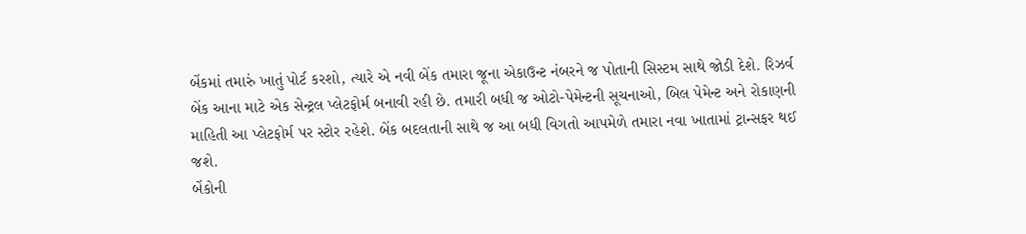બેંકમાં તમારું ખાતું પોર્ટ કરશો, ત્યારે એ નવી બેંક તમારા જૂના એકાઉન્ટ નંબરને જ પોતાની સિસ્ટમ સાથે જોડી દેશે. રિઝર્વ બેંક આના માટે એક સેન્ટ્રલ પ્લેટફોર્મ બનાવી રહી છે. તમારી બધી જ ઓટો-પેમેન્ટની સૂચનાઓ, બિલ પેમેન્ટ અને રોકાણની માહિતી આ પ્લેટફોર્મ પર સ્ટોર રહેશે. બેંક બદલતાની સાથે જ આ બધી વિગતો આપમેળે તમારા નવા ખાતામાં ટ્રાન્સફર થઈ જશે.
બેંકોની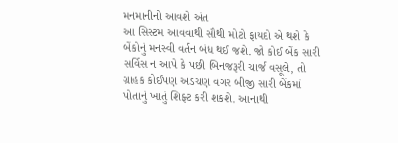મનમાનીનો આવશે અંત
આ સિસ્ટમ આવવાથી સૌથી મોટો ફાયદો એ થશે કે બેંકોનું મનસ્વી વર્તન બંધ થઈ જશે. જો કોઈ બેંક સારી સર્વિસ ન આપે કે પછી બિનજરૂરી ચાર્જ વસૂલે, તો ગ્રાહક કોઈપણ અડચણ વગર બીજી સારી બેંકમાં પોતાનું ખાતું શિફ્ટ કરી શકશે. આનાથી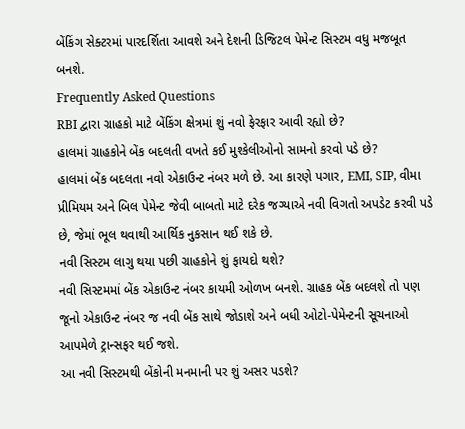બેંકિંગ સેક્ટરમાં પારદર્શિતા આવશે અને દેશની ડિજિટલ પેમેન્ટ સિસ્ટમ વધુ મજબૂત બનશે.
Frequently Asked Questions
RBI દ્વારા ગ્રાહકો માટે બેંકિંગ ક્ષેત્રમાં શું નવો ફેરફાર આવી રહ્યો છે?
હાલમાં ગ્રાહકોને બેંક બદલતી વખતે કઈ મુશ્કેલીઓનો સામનો કરવો પડે છે?
હાલમાં બેંક બદલતા નવો એકાઉન્ટ નંબર મળે છે. આ કારણે પગાર, EMI, SIP, વીમા પ્રીમિયમ અને બિલ પેમેન્ટ જેવી બાબતો માટે દરેક જગ્યાએ નવી વિગતો અપડેટ કરવી પડે છે, જેમાં ભૂલ થવાથી આર્થિક નુકસાન થઈ શકે છે.
નવી સિસ્ટમ લાગુ થયા પછી ગ્રાહકોને શું ફાયદો થશે?
નવી સિસ્ટમમાં બેંક એકાઉન્ટ નંબર કાયમી ઓળખ બનશે. ગ્રાહક બેંક બદલશે તો પણ જૂનો એકાઉન્ટ નંબર જ નવી બેંક સાથે જોડાશે અને બધી ઓટો-પેમેન્ટની સૂચનાઓ આપમેળે ટ્રાન્સફર થઈ જશે.
આ નવી સિસ્ટમથી બેંકોની મનમાની પર શું અસર પડશે?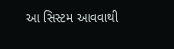આ સિસ્ટમ આવવાથી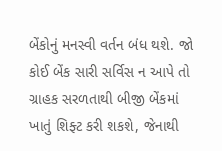બેંકોનું મનસ્વી વર્તન બંધ થશે. જો કોઈ બેંક સારી સર્વિસ ન આપે તો ગ્રાહક સરળતાથી બીજી બેંકમાં ખાતું શિફ્ટ કરી શકશે, જેનાથી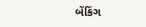બેંકિંગ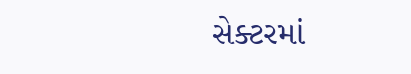સેક્ટરમાં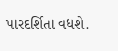પારદર્શિતા વધશે.